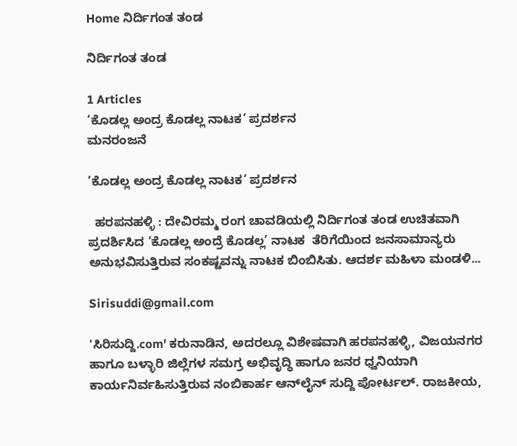Home ನಿರ್ದಿಗಂತ ತಂಡ

ನಿರ್ದಿಗಂತ ತಂಡ

1 Articles
‘ಕೊಡಲ್ಲ ಅಂದ್ರ ಕೊಡಲ್ಲ ನಾಟಕ’ ಪ್ರದರ್ಶನ
ಮನರಂಜನೆ

‘ಕೊಡಲ್ಲ ಅಂದ್ರ ಕೊಡಲ್ಲ ನಾಟಕ’ ಪ್ರದರ್ಶನ

  ಹರಪನಹಳ್ಳಿ : ದೇವಿರಮ್ಮ ರಂಗ ಚಾವಡಿಯಲ್ಲಿ ನಿರ್ದಿಗಂತ ತಂಡ ಉಚಿತವಾಗಿ ಪ್ರದರ್ಶಿಸಿದ ‘ಕೊಡಲ್ಲ ಅಂದ್ರೆ ಕೊಡಲ್ಲ’ ನಾಟಕ  ತೆರಿಗೆಯಿಂದ ಜನಸಾಮಾನ್ಯರು ಅನುಭವಿಸುತ್ತಿರುವ ಸಂಕಷ್ಟವನ್ನು ನಾಟಕ ಬಿಂಬಿಸಿತು. ಆದರ್ಶ ಮಹಿಳಾ ಮಂಡಳಿ...

Sirisuddi@gmail.com

'ಸಿರಿಸುದ್ದಿ.com' ಕರುನಾಡಿನ, ಅದರಲ್ಲೂ ವಿಶೇಷವಾಗಿ ಹರಪನಹಳ್ಳಿ, ವಿಜಯನಗರ ಹಾಗೂ ಬಳ್ಳಾರಿ ಜಿಲ್ಲೆಗಳ ಸಮಗ್ರ ಅಭಿವೃದ್ಧಿ ಹಾಗೂ ಜನರ ಧ್ವನಿಯಾಗಿ ಕಾರ್ಯನಿರ್ವಹಿಸುತ್ತಿರುವ ನಂಬಿಕಾರ್ಹ ಆನ್‌ಲೈನ್ ಸುದ್ದಿ ಪೋರ್ಟಲ್. ರಾಜಕೀಯ,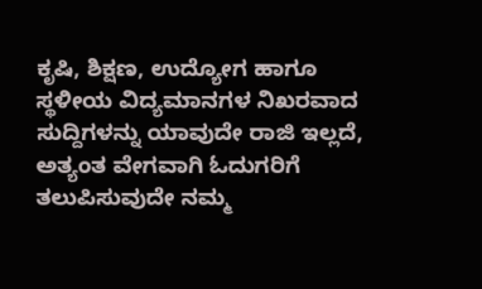ಕೃಷಿ, ಶಿಕ್ಷಣ, ಉದ್ಯೋಗ ಹಾಗೂ ಸ್ಥಳೀಯ ವಿದ್ಯಮಾನಗಳ ನಿಖರವಾದ ಸುದ್ದಿಗಳನ್ನು ಯಾವುದೇ ರಾಜಿ ಇಲ್ಲದೆ, ಅತ್ಯಂತ ವೇಗವಾಗಿ ಓದುಗರಿಗೆ ತಲುಪಿಸುವುದೇ ನಮ್ಮ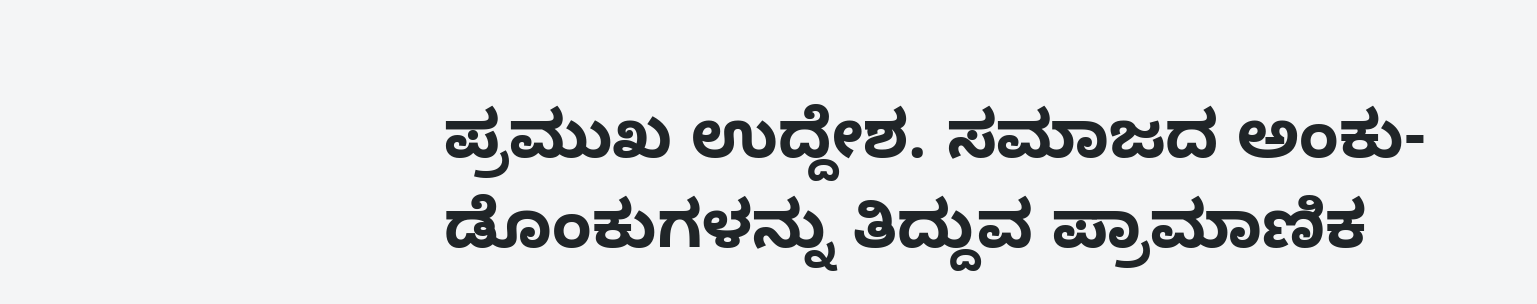ಪ್ರಮುಖ ಉದ್ದೇಶ. ಸಮಾಜದ ಅಂಕು-ಡೊಂಕುಗಳನ್ನು ತಿದ್ದುವ ಪ್ರಾಮಾಣಿಕ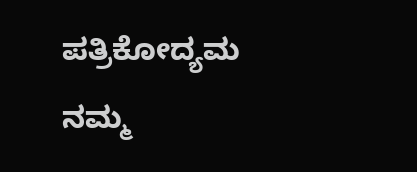ಪತ್ರಿಕೋದ್ಯಮ ನಮ್ಮ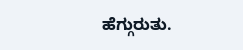ಹೆಗ್ಗುರುತು.